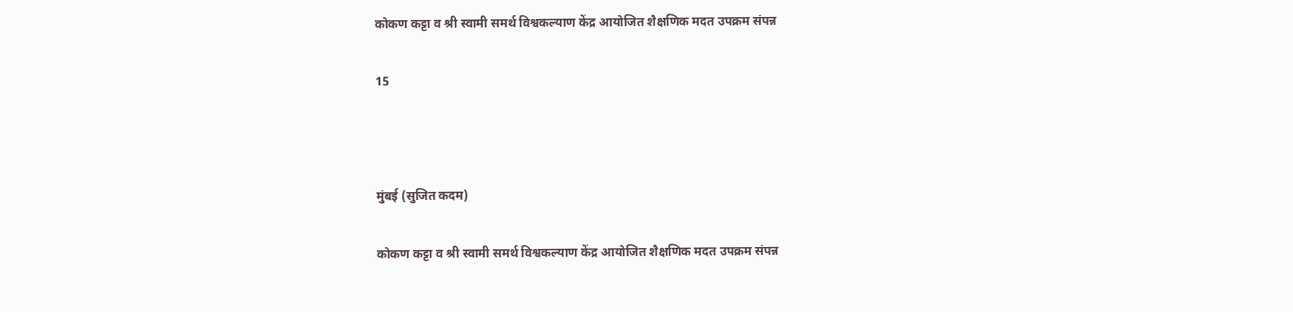कोकण कट्टा व श्री स्वामी समर्थ विश्वकल्याण केंद्र आयोजित शैक्षणिक मदत उपक्रम संपन्न

15



मुंबई (सुजित कदम)

कोकण कट्टा व श्री स्वामी समर्थ विश्वकल्याण केंद्र आयोजित शैक्षणिक मदत उपक्रम संपन्न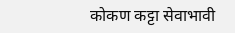कोकण कट्टा सेवाभावी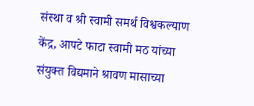संस्था व श्री स्वामी समर्थ विश्वकल्याण केंद्र, आपटे फाटा स्वामी मठ यांच्या संयुक्त विद्यमाने श्रावण मासाच्या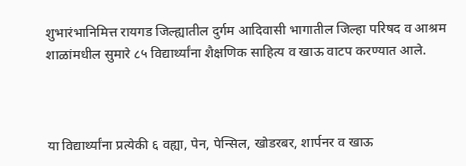शुभारंभानिमित्त रायगड जिल्ह्यातील दुर्गम आदिवासी भागातील जिल्हा परिषद व आश्रम शाळांमधील सुमारे ८५ विद्यार्थ्यांना शैक्षणिक साहित्य व खाऊ वाटप करण्यात आले.



या विद्यार्थ्यांना प्रत्येकी ६ वह्या, पेन, पेन्सिल, खोडरबर, शार्पनर व खाऊ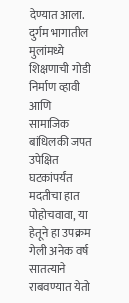देण्यात आला. दुर्गम भागातील मुलांमध्ये शिक्षणाची गोडी निर्माण व्हावी आणि सामाजिक बांधिलकी जपत उपेक्षित घटकांपर्यंत मदतीचा हात पोहोचवावा, या हेतूने हा उपक्रम गेली अनेक वर्ष सातत्याने राबवण्यात येतो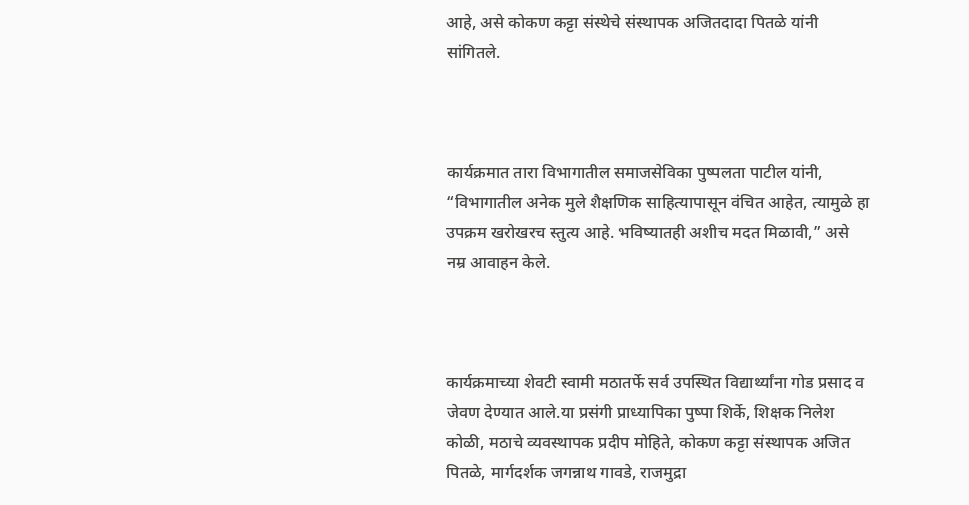आहे, असे कोकण कट्टा संस्थेचे संस्थापक अजितदादा पितळे यांनी सांगितले.



कार्यक्रमात तारा विभागातील समाजसेविका पुष्पलता पाटील यांनी, “विभागातील अनेक मुले शैक्षणिक साहित्यापासून वंचित आहेत, त्यामुळे हा उपक्रम खरोखरच स्तुत्य आहे. भविष्यातही अशीच मदत मिळावी,” असे नम्र आवाहन केले.



कार्यक्रमाच्या शेवटी स्वामी मठातर्फे सर्व उपस्थित विद्यार्थ्यांना गोड प्रसाद व जेवण देण्यात आले.या प्रसंगी प्राध्यापिका पुष्पा शिर्के, शिक्षक निलेश कोळी, मठाचे व्यवस्थापक प्रदीप मोहिते, कोकण कट्टा संस्थापक अजित पितळे, मार्गदर्शक जगन्नाथ गावडे, राजमुद्रा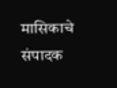मासिकाचे संपादक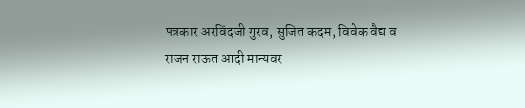पत्रकार अरविंदजी गुरव, सुजित कदम, विवेक वैद्य व राजन राऊत आदी मान्यवर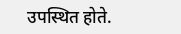उपस्थित होते.